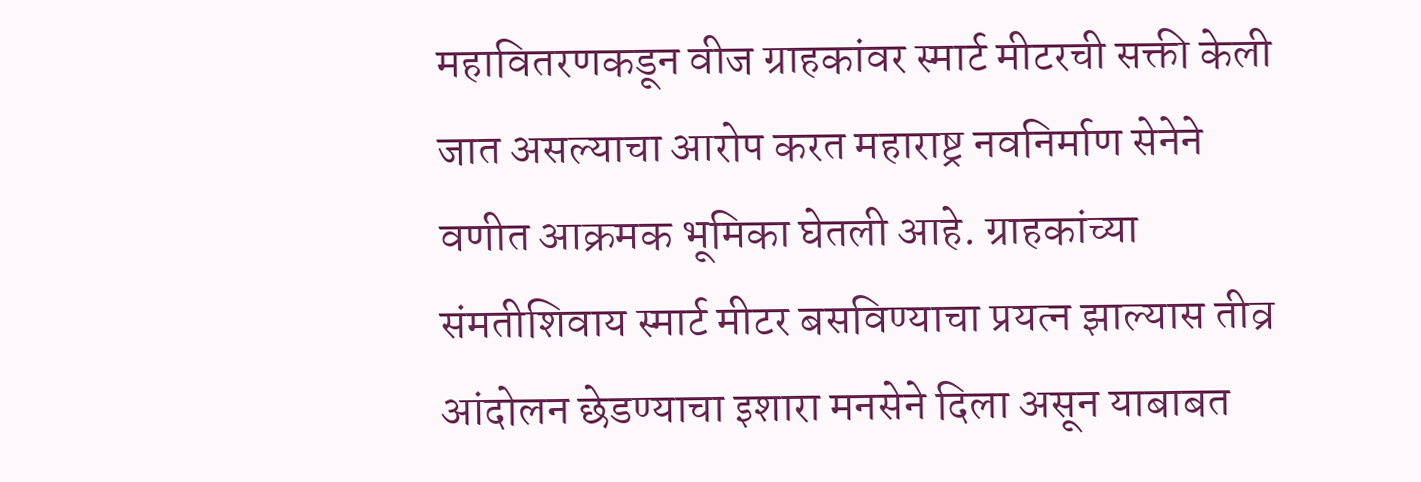महावितरणकडून वीज ग्राहकांवर स्मार्ट मीटरची सक्ती केली जात असल्याचा आरोप करत महाराष्ट्र नवनिर्माण सेनेने वणीत आक्रमक भूमिका घेतली आहे. ग्राहकांच्या संमतीशिवाय स्मार्ट मीटर बसविण्याचा प्रयत्न झाल्यास तीव्र आंदोलन छेडण्याचा इशारा मनसेने दिला असून याबाबत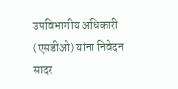उपविभागीय अधिकारी (एसडीओ) यांना निवेदन सादर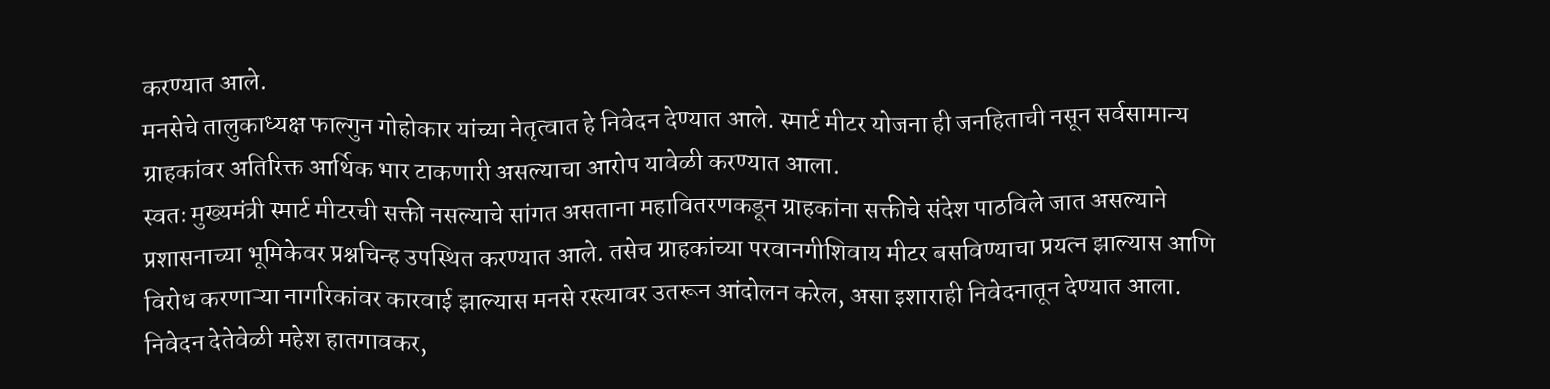करण्यात आले.
मनसेचे तालुकाध्यक्ष फाल्गुन गोहोकार यांच्या नेतृत्वात हे निवेदन देण्यात आले. स्मार्ट मीटर योजना ही जनहिताची नसून सर्वसामान्य ग्राहकांवर अतिरिक्त आर्थिक भार टाकणारी असल्याचा आरोप यावेळी करण्यात आला.
स्वतः मुख्यमंत्री स्मार्ट मीटरची सक्ती नसल्याचे सांगत असताना महावितरणकडून ग्राहकांना सक्तीचे संदेश पाठविले जात असल्याने प्रशासनाच्या भूमिकेवर प्रश्नचिन्ह उपस्थित करण्यात आले. तसेच ग्राहकांच्या परवानगीशिवाय मीटर बसविण्याचा प्रयत्न झाल्यास आणि विरोध करणाऱ्या नागरिकांवर कारवाई झाल्यास मनसे रस्त्यावर उतरून आंदोलन करेल, असा इशाराही निवेदनातून देण्यात आला.
निवेदन देतेवेळी महेश हातगावकर,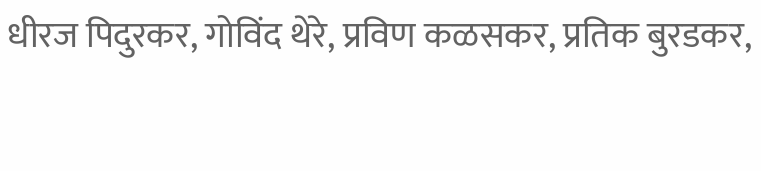धीरज पिदुरकर, गोविंद थेरे, प्रविण कळसकर, प्रतिक बुरडकर,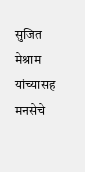सुजित मेश्राम यांच्यासह मनसेचे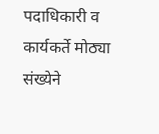पदाधिकारी व कार्यकर्ते मोठ्या संख्येने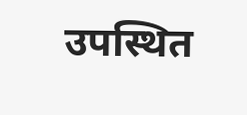उपस्थित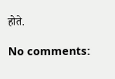होते.

No comments: